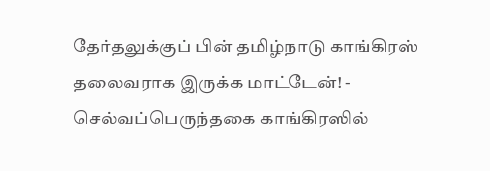தேர்தலுக்குப் பின் தமிழ்நாடு காங்கிரஸ் தலைவராக இருக்க மாட்டேன்! - செல்வப்பெருந்தகை காங்கிரஸில்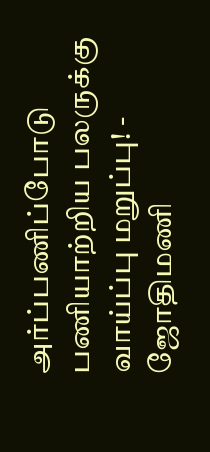அர்ப்பணிப்போடு பணியாற்றிய பலருக்கு வாய்ப்பு மறுப்பு! - ஜோதிமணி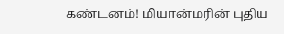கண்டனம்! மியான்மரின் புதிய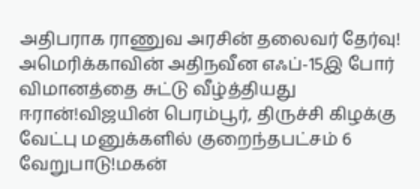அதிபராக ராணுவ அரசின் தலைவர் தேர்வு! அமெரிக்காவின் அதிநவீன எஃப்-15இ போர் விமானத்தை சுட்டு வீழ்த்தியது ஈரான்!விஜயின் பெரம்பூர், திருச்சி கிழக்கு வேட்பு மனுக்களில் குறைந்தபட்சம் 6 வேறுபாடு!மகன்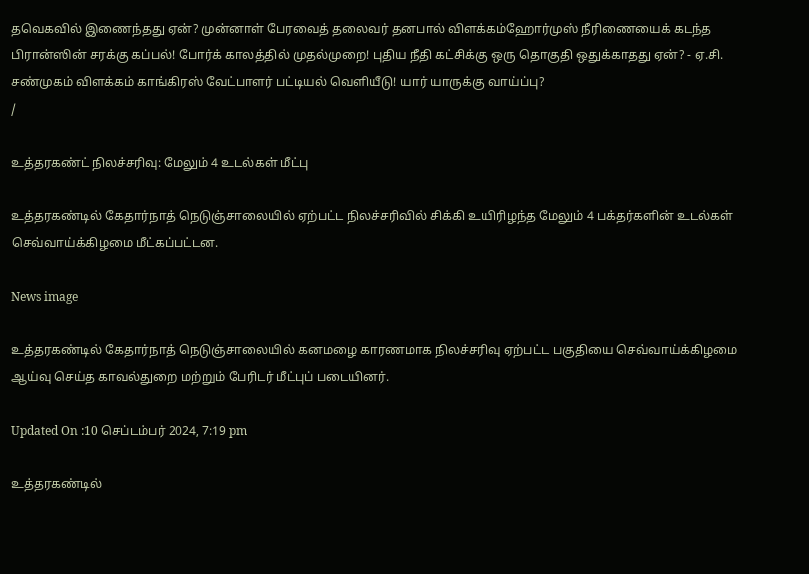தவெகவில் இணைந்தது ஏன்? முன்னாள் பேரவைத் தலைவர் தனபால் விளக்கம்ஹோர்முஸ் நீரிணையைக் கடந்த பிரான்ஸின் சரக்கு கப்பல்! போர்க் காலத்தில் முதல்முறை! புதிய நீதி கட்சிக்கு ஒரு தொகுதி ஒதுக்காதது ஏன்? - ஏ.சி. சண்முகம் விளக்கம் காங்கிரஸ் வேட்பாளர் பட்டியல் வெளியீடு! யார் யாருக்கு வாய்ப்பு?
/

உத்தரகண்ட் நிலச்சரிவு: மேலும் 4 உடல்கள் மீட்பு

உத்தரகண்டில் கேதார்நாத் நெடுஞ்சாலையில் ஏற்பட்ட நிலச்சரிவில் சிக்கி உயிரிழந்த மேலும் 4 பக்தர்களின் உடல்கள் செவ்வாய்க்கிழமை மீட்கப்பட்டன.

News image

உத்தரகண்டில் கேதார்நாத் நெடுஞ்சாலையில் கனமழை காரணமாக நிலச்சரிவு ஏற்பட்ட பகுதியை செவ்வாய்க்கிழமை ஆய்வு செய்த காவல்துறை மற்றும் பேரிடர் மீட்புப் படையினர்.

Updated On :10 செப்டம்பர் 2024, 7:19 pm

உத்தரகண்டில்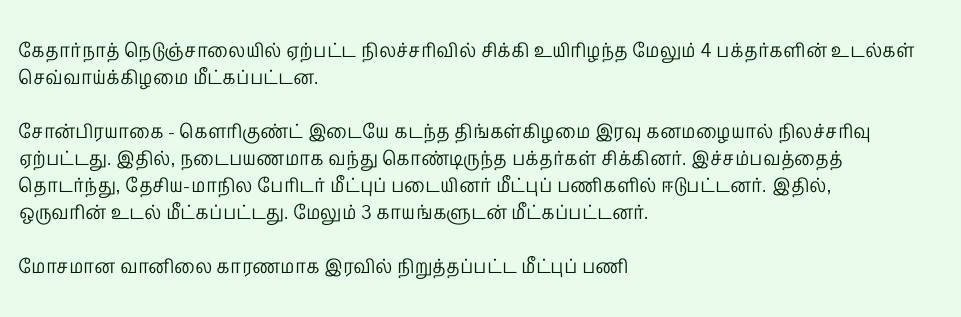கேதார்நாத் நெடுஞ்சாலையில் ஏற்பட்ட நிலச்சரிவில் சிக்கி உயிரிழந்த மேலும் 4 பக்தர்களின் உடல்கள் செவ்வாய்க்கிழமை மீட்கப்பட்டன.

சோன்பிரயாகை - கெளரிகுண்ட் இடையே கடந்த திங்கள்கிழமை இரவு கனமழையால் நிலச்சரிவு ஏற்பட்டது. இதில், நடைபயணமாக வந்து கொண்டிருந்த பக்தர்கள் சிக்கினர். இச்சம்பவத்தைத் தொடர்ந்து, தேசிய-மாநில பேரிடர் மீட்புப் படையினர் மீட்புப் பணிகளில் ஈடுபட்டனர். இதில், ஒருவரின் உடல் மீட்கப்பட்டது. மேலும் 3 காயங்களுடன் மீட்கப்பட்டனர்.

மோசமான வானிலை காரணமாக இரவில் நிறுத்தப்பட்ட மீட்புப் பணி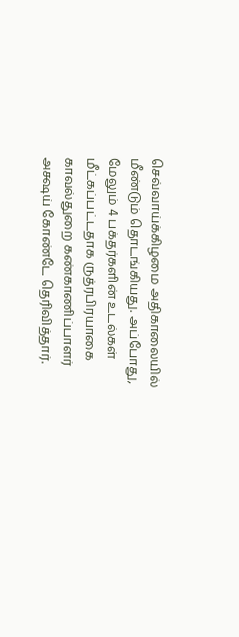செவ்வாய்க்கிழமை அதிகாலையில் மீண்டும் தொடங்கியது. அப்போது, மேலும் 4 பக்தர்களின் உடல்கள் மீட்கப்பட்டதாக ருத்ரபிரயாகை காவல்துறை கண்காணிப்பாளர் அக்ஷய் கோண்டே தெரிவித்தார்.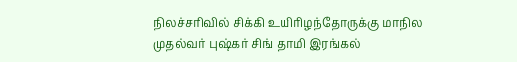நிலச்சரிவில் சிக்கி உயிரிழந்தோருக்கு மாநில முதல்வர் புஷ்கர் சிங் தாமி இரங்கல்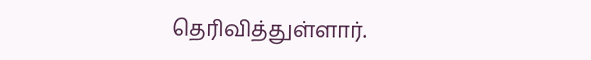தெரிவித்துள்ளார்.